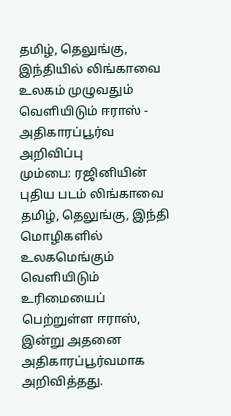தமிழ், தெலுங்கு, இந்தியில் லிங்காவை உலகம் முழுவதும் வெளியிடும் ஈராஸ் - அதிகாரப்பூர்வ அறிவிப்பு
மும்பை: ரஜினியின் புதிய படம் லிங்காவை தமிழ், தெலுங்கு, இந்தி மொழிகளில் உலகமெங்கும் வெளியிடும் உரிமையைப் பெற்றுள்ள ஈராஸ், இன்று அதனை அதிகாரப்பூர்வமாக அறிவித்தது.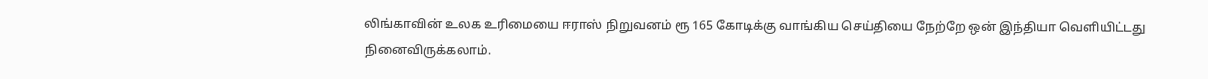லிங்காவின் உலக உரிமையை ஈராஸ் நிறுவனம் ரூ 165 கோடிக்கு வாங்கிய செய்தியை நேற்றே ஒன் இந்தியா வெளியிட்டது நினைவிருக்கலாம்.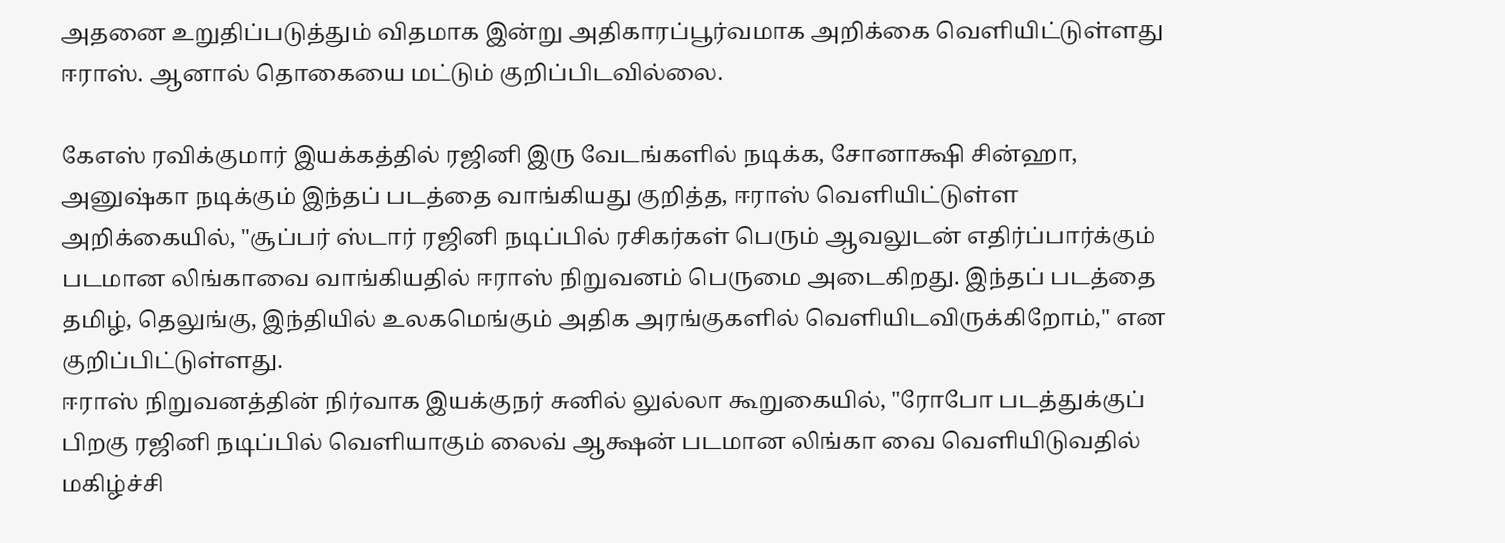அதனை உறுதிப்படுத்தும் விதமாக இன்று அதிகாரப்பூர்வமாக அறிக்கை வெளியிட்டுள்ளது ஈராஸ். ஆனால் தொகையை மட்டும் குறிப்பிடவில்லை.

கேஎஸ் ரவிக்குமார் இயக்கத்தில் ரஜினி இரு வேடங்களில் நடிக்க, சோனாக்ஷி சின்ஹா, அனுஷ்கா நடிக்கும் இந்தப் படத்தை வாங்கியது குறித்த, ஈராஸ் வெளியிட்டுள்ள அறிக்கையில், "சூப்பர் ஸ்டார் ரஜினி நடிப்பில் ரசிகர்கள் பெரும் ஆவலுடன் எதிர்ப்பார்க்கும் படமான லிங்காவை வாங்கியதில் ஈராஸ் நிறுவனம் பெருமை அடைகிறது. இந்தப் படத்தை தமிழ், தெலுங்கு, இந்தியில் உலகமெங்கும் அதிக அரங்குகளில் வெளியிடவிருக்கிறோம்," என குறிப்பிட்டுள்ளது.
ஈராஸ் நிறுவனத்தின் நிர்வாக இயக்குநர் சுனில் லுல்லா கூறுகையில், "ரோபோ படத்துக்குப் பிறகு ரஜினி நடிப்பில் வெளியாகும் லைவ் ஆக்ஷன் படமான லிங்கா வை வெளியிடுவதில் மகிழ்ச்சி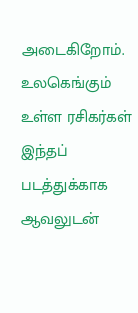அடைகிறோம். உலகெங்கும் உள்ள ரசிகர்கள் இந்தப் படத்துக்காக ஆவலுடன்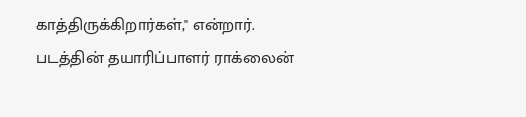காத்திருக்கிறார்கள்," என்றார்.
படத்தின் தயாரிப்பாளர் ராக்லைன்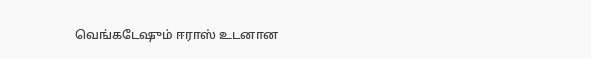வெங்கடேஷும் ஈராஸ் உடனான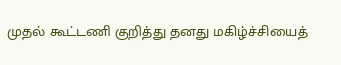முதல் கூட்டணி குறித்து தனது மகிழ்ச்சியைத்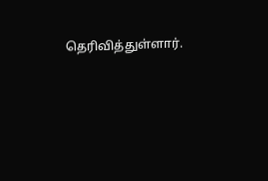தெரிவித்துள்ளார்.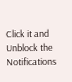Click it and Unblock the Notifications